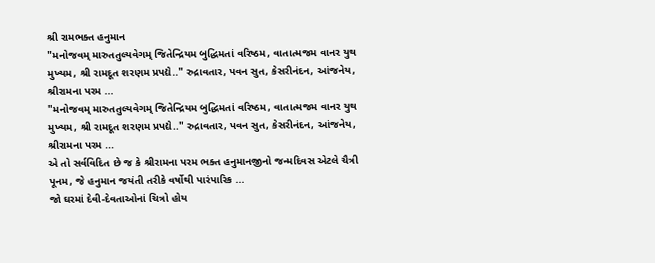શ્રી રામભક્ત હનુમાન
"મનોજવમ્ મારુતતુલ્યવેગમ્ જિતેન્દ્રિયમ બુદ્ધિમતાં વરિષ્ઠમ, વાતાત્મજમ વાનર યુથ મુખ્યમ, શ્રી રામદૂત શરણમ પ્રપદ્યે.." રુદ્રાવતાર, પવન સુત, કેસરીનંદન, આંજનેય, શ્રીરામના પરમ ...
"મનોજવમ્ મારુતતુલ્યવેગમ્ જિતેન્દ્રિયમ બુદ્ધિમતાં વરિષ્ઠમ, વાતાત્મજમ વાનર યુથ મુખ્યમ, શ્રી રામદૂત શરણમ પ્રપદ્યે.." રુદ્રાવતાર, પવન સુત, કેસરીનંદન, આંજનેય, શ્રીરામના પરમ ...
એ તો સર્વવિદિત છે જ કે શ્રીરામના પરમ ભક્ત હનુમાનજીનો જન્મદિવસ એટલે ચૈત્રી પૂનમ, જે હનુમાન જયંતી તરીકે વર્ષોથી પારંપારિક ...
જો ઘરમાં દેવી-દેવતાઓનાં ચિત્રો હોય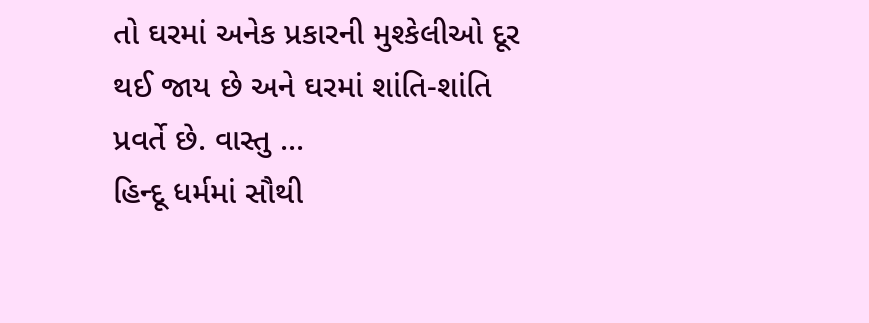તો ઘરમાં અનેક પ્રકારની મુશ્કેલીઓ દૂર થઈ જાય છે અને ઘરમાં શાંતિ-શાંતિ પ્રવર્તે છે. વાસ્તુ ...
હિન્દૂ ધર્મમાં સૌથી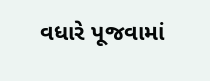વધારે પૂજવામાં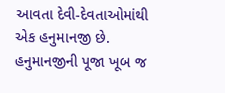આવતા દેવી-દેવતાઓમાંથી એક હનુમાનજી છે. હનુમાનજીની પૂજા ખૂબ જ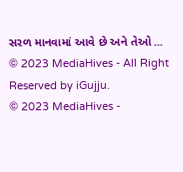સરળ માનવામાં આવે છે અને તેઓ ...
© 2023 MediaHives - All Right Reserved by iGujju.
© 2023 MediaHives -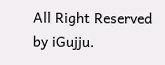All Right Reserved by iGujju.